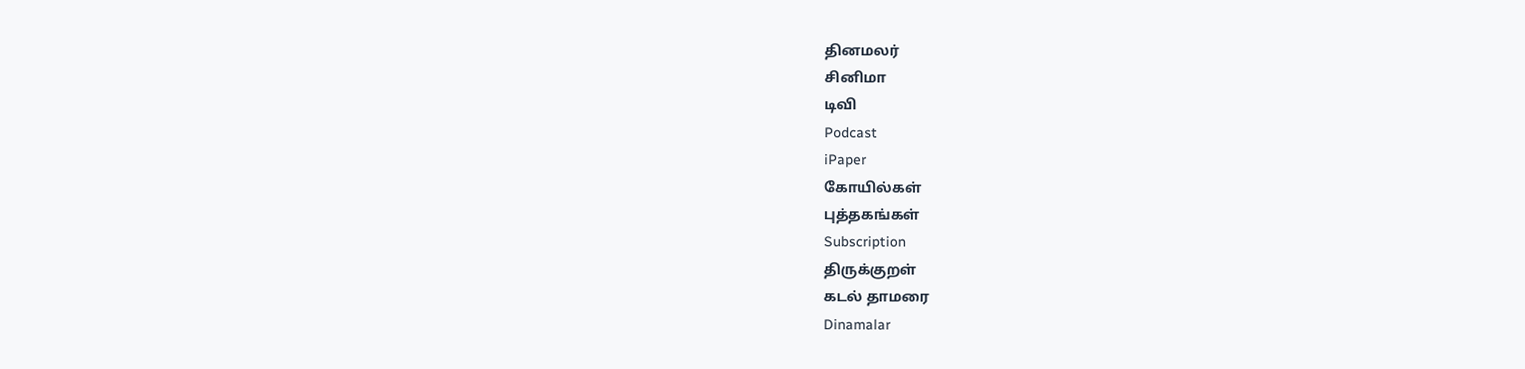தினமலர்
சினிமா
டிவி
Podcast
iPaper
கோயில்கள்
புத்தகங்கள்
Subscription
திருக்குறள்
கடல் தாமரை
Dinamalar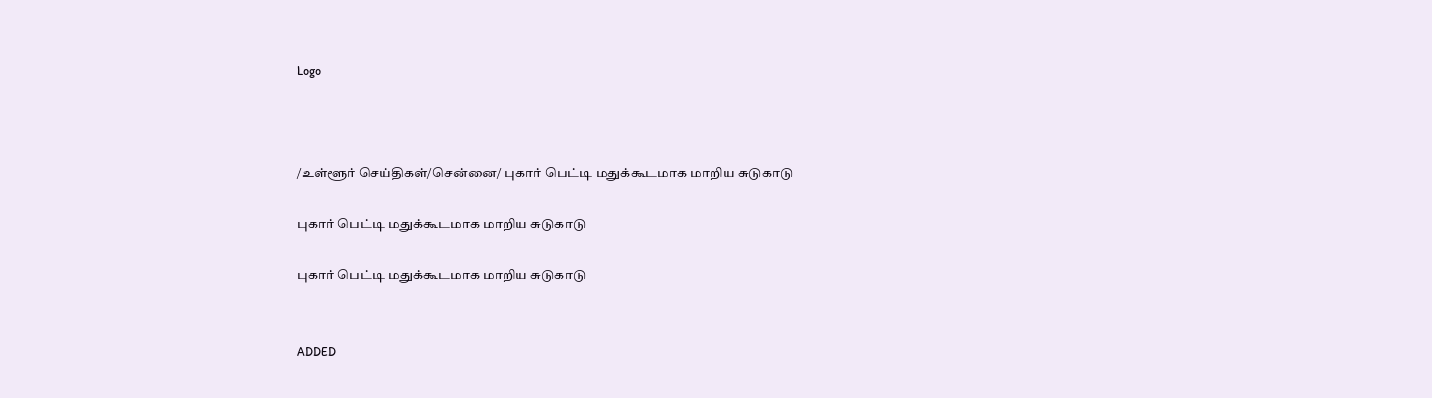Logo



/உள்ளூர் செய்திகள்/சென்னை/ புகார் பெட்டி மதுக்கூடமாக மாறிய சுடுகாடு

புகார் பெட்டி மதுக்கூடமாக மாறிய சுடுகாடு

புகார் பெட்டி மதுக்கூடமாக மாறிய சுடுகாடு


ADDED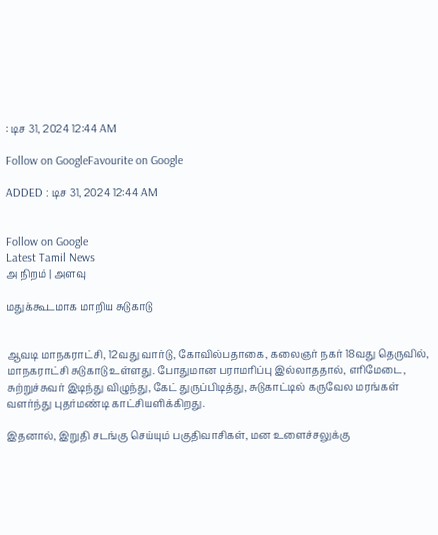: டிச 31, 2024 12:44 AM

Follow on GoogleFavourite on Google

ADDED : டிச 31, 2024 12:44 AM


Follow on Google
Latest Tamil News
அ நிறம் | அளவு

மதுக்கூடமாக மாறிய சுடுகாடு


ஆவடி மாநகராட்சி, 12வது வார்டு, கோவில்பதாகை, கலைஞர் நகர் 18வது தெருவில், மாநகராட்சி சுடுகாடு உள்ளது. போதுமான பராமரிப்பு இல்லாததால், எரிமேடை, சுற்றுச்சுவர் இடிந்து விழுந்து, கேட் துருப்பிடித்து, சுடுகாட்டில் கருவேல மரங்கள் வளர்ந்து புதர்மண்டி காட்சியளிக்கிறது.

இதனால், இறுதி சடங்கு செய்யும் பகுதிவாசிகள், மன உளைச்சலுக்கு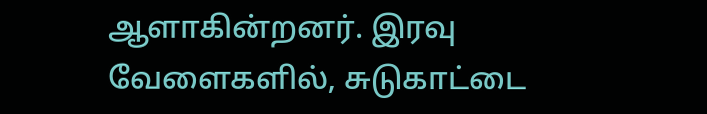ஆளாகின்றனர். இரவு வேளைகளில், சுடுகாட்டை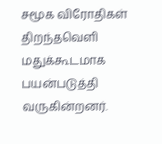சமூக விரோதிகள் திறந்தவெளி மதுக்கூடமாக பயன்படுத்தி வருகின்றனர்.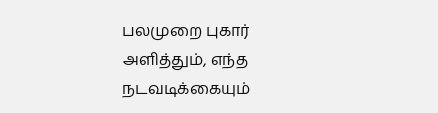பலமுறை புகார் அளித்தும், எந்த நடவடிக்கையும்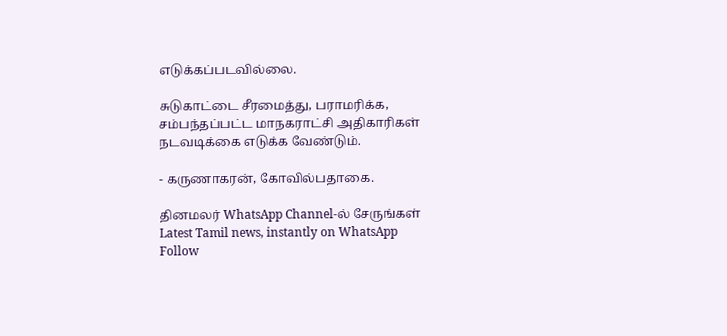எடுக்கப்படவில்லை.

சுடுகாட்டை சீரமைத்து, பராமரிக்க, சம்பந்தப்பட்ட மாநகராட்சி அதிகாரிகள் நடவடிக்கை எடுக்க வேண்டும்.

- கருணாகரன், கோவில்பதாகை.

தினமலர் WhatsApp Channel-ல் சேருங்கள்
Latest Tamil news, instantly on WhatsApp
Follow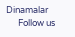Dinamalar
      Follow us